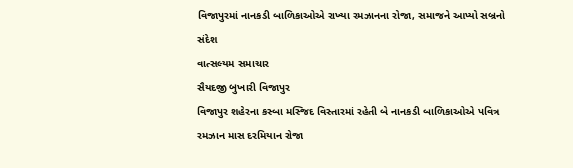વિજાપુરમાં નાનકડી બાળિકાઓએ રાખ્યા રમઝાનના રોજા, સમાજને આપ્યો સબ્રનો સંદેશ
વાત્સલ્યમ સમાચાર
સૈયદજી બુખારી વિજાપુર
વિજાપુર શહેરના કસ્બા મસ્જિદ વિસ્તારમાં રહેતી બે નાનકડી બાળિકાઓએ પવિત્ર રમઝાન માસ દરમિયાન રોજા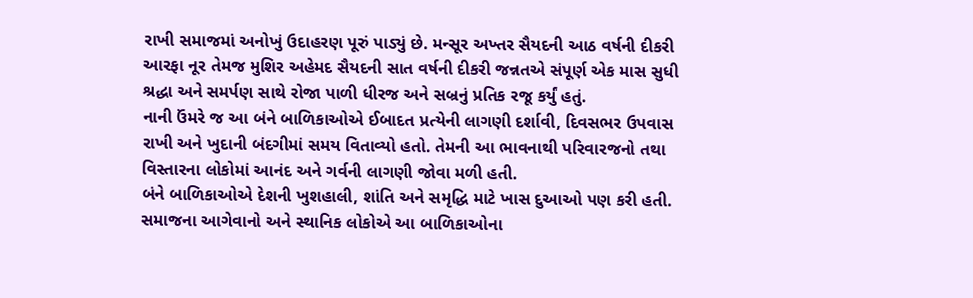રાખી સમાજમાં અનોખું ઉદાહરણ પૂરું પાડ્યું છે. મન્સૂર અખ્તર સૈયદની આઠ વર્ષની દીકરી આરફા નૂર તેમજ મુશિર અહેમદ સૈયદની સાત વર્ષની દીકરી જન્નતએ સંપૂર્ણ એક માસ સુધી શ્રદ્ધા અને સમર્પણ સાથે રોજા પાળી ધીરજ અને સબ્રનું પ્રતિક રજૂ કર્યું હતું.
નાની ઉંમરે જ આ બંને બાળિકાઓએ ઈબાદત પ્રત્યેની લાગણી દર્શાવી, દિવસભર ઉપવાસ રાખી અને ખુદાની બંદગીમાં સમય વિતાવ્યો હતો. તેમની આ ભાવનાથી પરિવારજનો તથા વિસ્તારના લોકોમાં આનંદ અને ગર્વની લાગણી જોવા મળી હતી.
બંને બાળિકાઓએ દેશની ખુશહાલી, શાંતિ અને સમૃદ્ધિ માટે ખાસ દુઆઓ પણ કરી હતી. સમાજના આગેવાનો અને સ્થાનિક લોકોએ આ બાળિકાઓના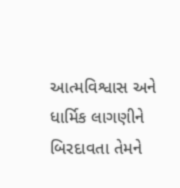આત્મવિશ્વાસ અને ધાર્મિક લાગણીને બિરદાવતા તેમને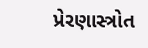પ્રેરણાસ્ત્રોત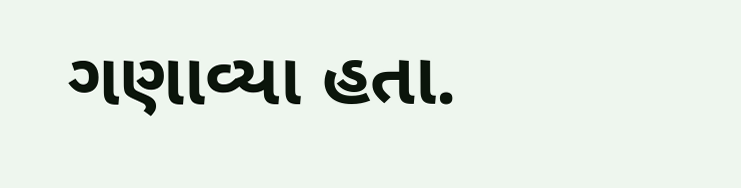ગણાવ્યા હતા.